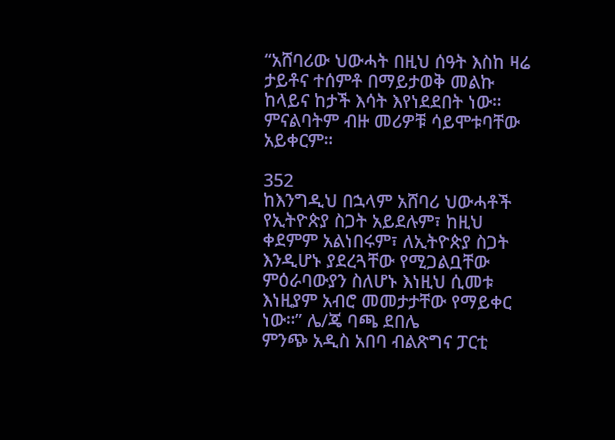“አሸባሪው ህውሓት በዚህ ሰዓት እስከ ዛሬ ታይቶና ተሰምቶ በማይታወቅ መልኩ ከላይና ከታች እሳት እየነደደበት ነው። ምናልባትም ብዙ መሪዎቹ ሳይሞቱባቸው አይቀርም።

352
ከእንግዲህ በኋላም አሸባሪ ህውሓቶች የኢትዮጵያ ስጋት አይደሉም፣ ከዚህ ቀደምም አልነበሩም፣ ለኢትዮጵያ ስጋት እንዲሆኑ ያደረጓቸው የሚጋልቧቸው ምዕራባውያን ስለሆኑ እነዚህ ሲመቱ እነዚያም አብሮ መመታታቸው የማይቀር ነው።” ሌ/ጄ ባጫ ደበሌ
ምንጭ አዲስ አበባ ብልጽግና ፓርቲ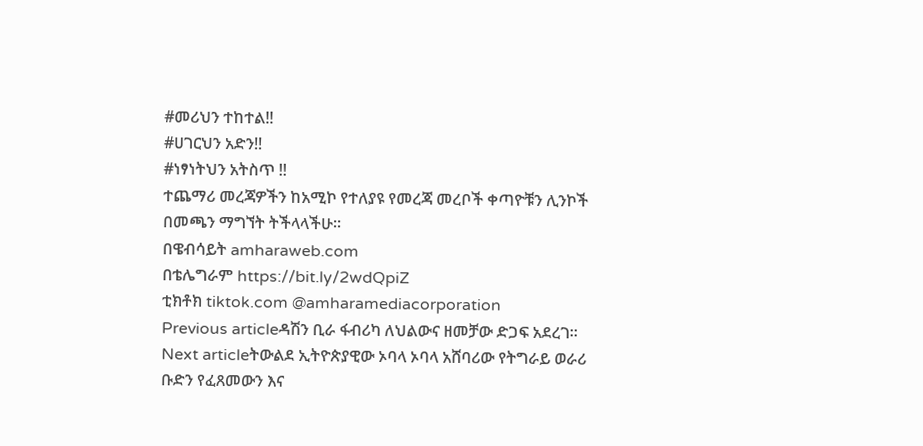#መሪህን ተከተል!!
#ሀገርህን አድን!!
#ነፃነትህን አትስጥ !!
ተጨማሪ መረጃዎችን ከአሚኮ የተለያዩ የመረጃ መረቦች ቀጣዮቹን ሊንኮች በመጫን ማግኘት ትችላላችሁ፡፡
በዌብሳይት amharaweb.com
በቴሌግራም https://bit.ly/2wdQpiZ
ቲክቶክ tiktok.com @amharamediacorporation
Previous articleዳሽን ቢራ ፋብሪካ ለህልውና ዘመቻው ድጋፍ አደረገ።
Next articleትውልደ ኢትዮጵያዊው ኦባላ ኦባላ አሸባሪው የትግራይ ወራሪ ቡድን የፈጸመውን እና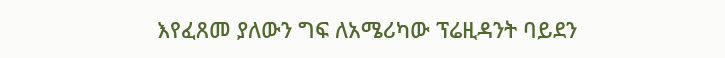እየፈጸመ ያለውን ግፍ ለአሜሪካው ፕሬዚዳንት ባይደን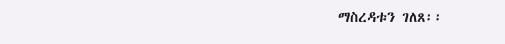ማስረዳቱን ገለጸ፡፡